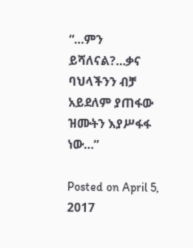“…ምን ይሻለናል?…ቃና ባህላችንን ብቻ አይደለም ያጠፋው ዝሙትን እያሥፋፋ ነው…”

Posted on April 5, 2017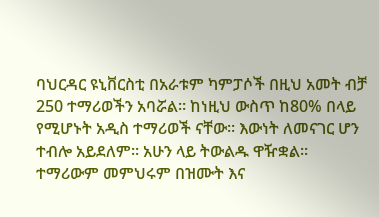ባህርዳር ዩኒቨርስቲ በአራቱም ካምፓሶች በዚህ አመት ብቻ 250 ተማሪወችን አባሯል። ከነዚህ ውስጥ ከ80% በላይ የሚሆኑት አዲስ ተማሪወች ናቸው። እውነት ለመናገር ሆን ተብሎ አይደለም። አሁን ላይ ትውልዱ ዋዥቋል። ተማሪውም መምህሩም በዝሙት እና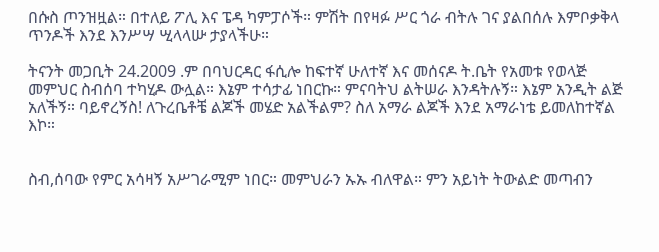በሱስ ጦንዝዟል። በተለይ ፖሊ እና ፔዳ ካምፓሶች። ምሽት በየዛፉ ሥር ጎራ ብትሉ ገና ያልበሰሉ እምቦቃቅላ ጥንዶች እንደ እንሥሣ ሢላላሡ ታያላችሁ።

ትናንት መጋቢት 24.2009 .ም በባህርዳር ፋሲሎ ከፍተኛ ሁለተኛ እና መሰናዶ ት.ቤት የአመቱ የወላጅ መምህር ስብሰባ ተካሂዶ ውሏል። እኔም ተሳታፊ ነበርኩ። ምናባትህ ልትሠራ እንዳትሉኝ። እኔም አንዲት ልጅ አለችኝ። ባይኖረኝስ! ለጉረቤቶቼ ልጆች መሄድ አልችልም? ስለ አማራ ልጆች እንደ አማራነቴ ይመለከተኛል እኮ።


ስብ,ሰባው የምር አሳዛኝ አሥገራሚም ነበር። መምህራን ኡኡ ብለዋል። ምን አይነት ትውልድ መጣብን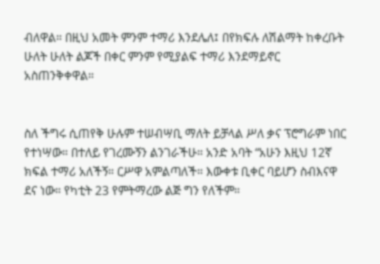ብለዋል። በዚህ አመት ምንም ተማሪ እንደሌለ፤ በየክፍሉ ለሽልማት ከቀረቡት ሁለት ሁለት ልጆች በቀር ምንም የሚያልፍ ተማሪ እንደማይኖር አስጠንቅቀዋል።


ስለ ችግሩ ሲጠየቅ ሁሉም ተሠብሣቢ ማለት ይቻላል ሥለ ቃና ፕሮግራም ነበር የተነሣው። በተለይ የገረሙኝን ልንገራችሁ። አንድ አባት “አሁን እዚህ 12ኛ ክፍል ተማሪ አለችኝ። ርሥዋ አምልጣለች። እውቀቱ ቢቀር ባይሆን ስብእናዋ ደና ነው። የካቲት 23 የምትማረው ልጅ ግን የለችም።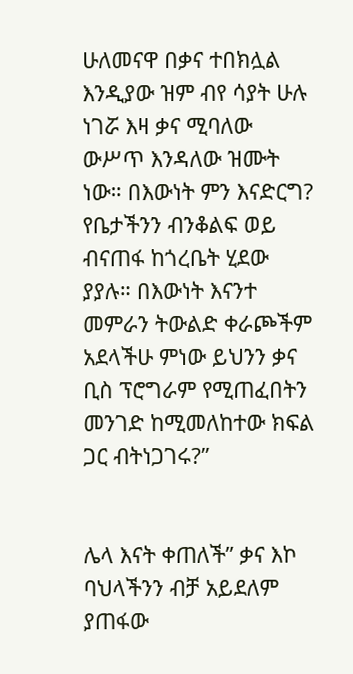ሁለመናዋ በቃና ተበክሏል እንዲያው ዝም ብየ ሳያት ሁሉ ነገሯ እዛ ቃና ሚባለው ውሥጥ እንዳለው ዝሙት ነው። በእውነት ምን እናድርግ? የቤታችንን ብንቆልፍ ወይ ብናጠፋ ከጎረቤት ሂደው ያያሉ። በእውነት እናንተ መምራን ትውልድ ቀራጮችም አደላችሁ ምነው ይህንን ቃና ቢስ ፕሮግራም የሚጠፈበትን መንገድ ከሚመለከተው ክፍል ጋር ብትነጋገሩ?”


ሌላ እናት ቀጠለች” ቃና እኮ ባህላችንን ብቻ አይደለም ያጠፋው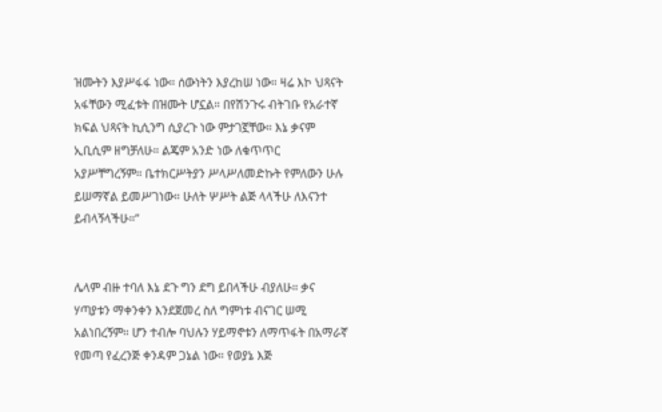ዝሙትን እያሥፋፋ ነው። ሰውነትን እያረከሠ ነው። ዛሬ እኮ ህጻናት አፋቸውን ሚፈቱት በዝሙት ሆኗል። በየሽንጉሩ ብትገቡ የአራተኛ ክፍል ህጻናት ኪሲንግ ሲያረጉ ነው ምታገኟቸው። እኔ ቃናም ኢቢሲም ዘግቻለሁ። ልጄም አንድ ነው ለቁጥጥር አያሥቸግረኝም። ቤተክርሥትያን ሥላሥለመድኩት የምለውን ሁሉ ይሠማኛል ይመሥገነው። ሁለት ሦሥት ልጅ ላላችሁ ለእናንተ ይብላኝላችሁ።”


ሌላም ብዙ ተባለ እኔ ደጉ ግን ደግ ይበላችሁ ብያለሁ። ቃና ሃጣያቱን ማቀንቀን እንደጀመረ ስለ ግምነቱ ብናገር ሠሚ አልነበረኝም። ሆን ተብሎ ባህሉን ሃይማኖቱን ለማጥፋት በአማራኛ የመጣ የፈረንጅ ቀንዳም ጋኔል ነው። የወያኔ እጅ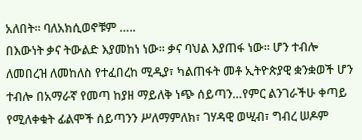አለበት። ባለአክሲወኖቹም …..
በእውነት ቃና ትውልድ እያመከነ ነው። ቃና ባህል እያጠፋ ነው። ሆን ተብሎ ለመበረዝ ለመከለስ የተፈበረከ ሚዲያ፣ ካልጠፋት መቶ ኢትዮጵያዊ ቋንቋወች ሆን ተብሎ በአማራኛ የመጣ ከያዘ ማይለቅ ነጭ ሰይጣን…የምር ልንገራችሁ ቀጣይ የሚለቀቁት ፊልሞች ሰይጣንን ሥለማምለክ፣ ገሃዳዊ ወሢብ፣ ግብረ ሠዶም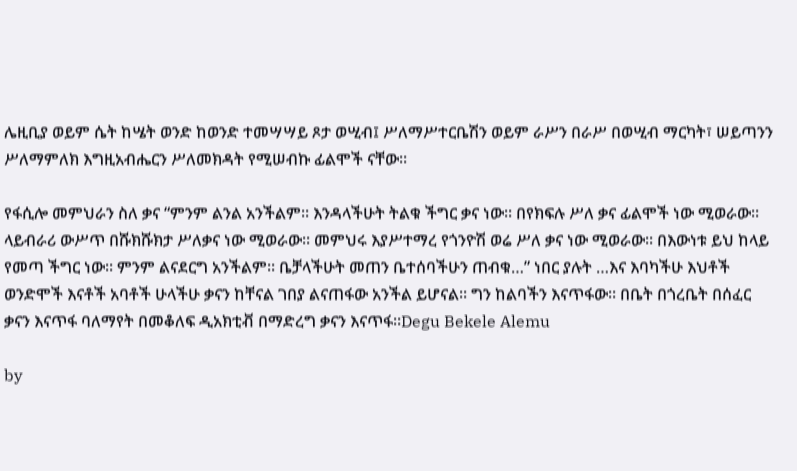ሌዚቢያ ወይም ሴት ከሤት ወንድ ከወንድ ተመሣሣይ ጾታ ወሢብ፤ ሥለማሥተርቤሽን ወይም ራሥን በራሥ በወሢብ ማርካት፣ ሠይጣንን ሥለማምለክ እግዚአብሔርን ሥለመክዳት የሚሠብኩ ፊልሞች ናቸው።

የፋሲሎ መምህራን ስለ ቃና “ምንም ልንል አንችልም። እንዳላችሁት ትልቁ ችግር ቃና ነው። በየክፍሉ ሥለ ቃና ፊልሞች ነው ሚወራው። ላይብራሪ ውሥጥ በሹክሹክታ ሥለቃና ነው ሚወራው። መምህሩ እያሥተማረ የጎንዮሽ ወሬ ሥለ ቃና ነው ሚወራው። በእውነቱ ይህ ከላይ የመጣ ችግር ነው። ምንም ልናደርግ አንችልም። ቤቻላችሁት መጠን ቤተሰባችሁን ጠብቁ…” ነበር ያሉት …እና እባካችሁ እህቶች ወንድሞች እናቶች አባቶች ሁላችሁ ቃናን ከቸናል ገበያ ልናጠፋው አንችል ይሆናል። ግን ከልባችን እናጥፋው። በቤት በጎረቤት በሰፈር ቃናን እናጥፋ ባለማየት በመቆለፍ ዲአክቲቭ በማድረግ ቃናን እናጥፋ።Degu Bekele Alemu

by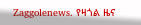Zaggolenews. የዛጎል ዜና